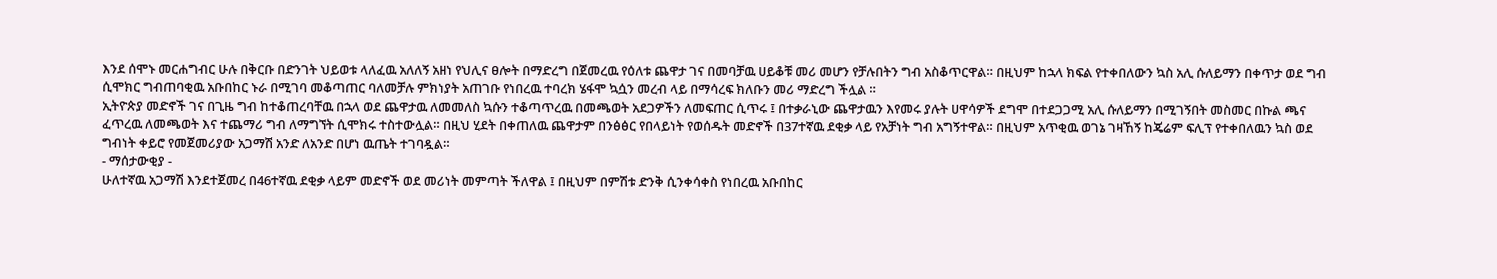እንደ ሰሞኑ መርሐግብር ሁሉ በቅርቡ በድንገት ህይወቱ ላለፈዉ አለለኝ አዘነ የህሊና ፀሎት በማድረግ በጀመረዉ የዕለቱ ጨዋታ ገና በመባቻዉ ሀይቆቹ መሪ መሆን የቻሉበትን ግብ አስቆጥርዋል። በዚህም ከኋላ ክፍል የተቀበለውን ኳስ አሊ ሱለይማን በቀጥታ ወደ ግብ ሲሞክር ግብጠባቂዉ አቡበከር ኑራ በሚገባ መቆጣጠር ባለመቻሉ ምክነያት አጠገቡ የነበረዉ ተባረክ ሄፋሞ ኳሷን መረብ ላይ በማሳረፍ ክለቡን መሪ ማድረግ ችሏል ።
ኢትዮጵያ መድኖች ገና በጊዜ ግብ ከተቆጠረባቸዉ በኋላ ወደ ጨዋታዉ ለመመለስ ኳሱን ተቆጣጥረዉ በመጫወት አደጋዎችን ለመፍጠር ሲጥሩ ፤ በተቃራኒው ጨዋታዉን እየመሩ ያሉት ሀዋሳዎች ደግሞ በተደጋጋሚ አሊ ሱለይማን በሚገኝበት መስመር በኩል ጫና ፈጥረዉ ለመጫወት እና ተጨማሪ ግብ ለማግኘት ሲሞክሩ ተስተውሏል። በዚህ ሂደት በቀጠለዉ ጨዋታም በንፅፅር የበላይነት የወሰዱት መድኖች በ37ተኛዉ ደቂቃ ላይ የአቻነት ግብ አግኝተዋል። በዚህም አጥቂዉ ወገኔ ገዛኸኝ ከጄሬም ፍሊፕ የተቀበለዉን ኳስ ወደ ግብነት ቀይሮ የመጀመሪያው አጋማሽ አንድ ለአንድ በሆነ ዉጤት ተገባዷል።
- ማሰታውቂያ -
ሁለተኛዉ አጋማሽ እንደተጀመረ በ46ተኛዉ ደቂቃ ላይም መድኖች ወደ መሪነት መምጣት ችለዋል ፤ በዚህም በምሽቱ ድንቅ ሲንቀሳቀስ የነበረዉ አቡበከር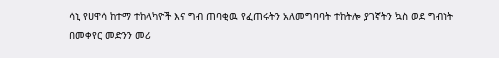ሳኒ የሀዋሳ ከተማ ተከላካዮች እና ግብ ጠባቂዉ የፈጠሩትን አለመግባባት ተከትሎ ያገኛትን ኳስ ወደ ግብነት በመቀየር መድንን መሪ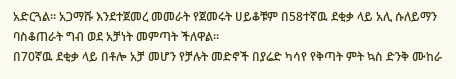አድርጓል። አጋማሹ እንደተጀመረ መመራት የጀመሩት ሀይቆቹም በ58ተኛዉ ደቂቃ ላይ አሊ ሱለይማን ባስቆጠራት ግብ ወደ አቻነት መምጣት ችለዋል።
በ70ኛዉ ደቂቃ ላይ በቶሎ አቻ መሆን የቻሉት መድኖች በያሬድ ካሳየ የቅጣት ምት ኳስ ድንቅ ሙከራ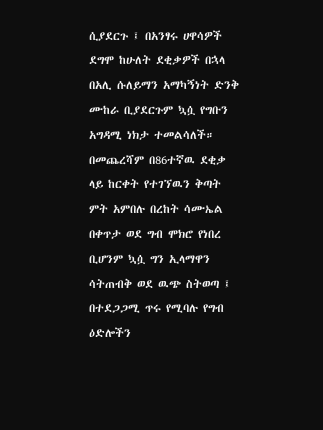ሲያደርጉ ፤ በአንፃሩ ሀዋሳዎች ደግሞ ከሁለት ደቂቃዎች በኋላ በአሊ ሱለይማን አማካኝነት ድንቅ ሙከራ ቢያደርጉም ኳሷ የግቡን አግዳሚ ነክታ ተመልሳለች።
በመጨረሻም በ86ተኛዉ ደቂቃ ላይ ከርቀት የተገኘዉን ቅጣት ምት አምበሉ በረከት ሳሙኤል በቀጥታ ወደ ግብ ሞክሮ የነበረ ቢሆንም ኳሷ ግን ኢላማዋን ሳትጠብቅ ወደ ዉጭ ስትወጣ ፤ በተደጋጋሚ ጥሩ የሚባሉ የግብ ዕድሎችን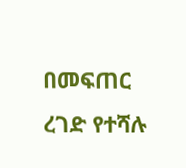በመፍጠር ረገድ የተሻሉ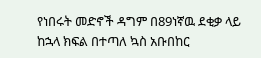የነበሩት መድኖች ዳግም በ89ነኛዉ ደቂቃ ላይ ከኋላ ክፍል በተጣለ ኳስ አቡበከር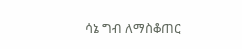ሳኔ ግብ ለማስቆጠር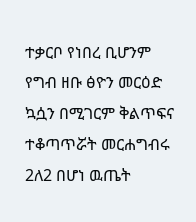ተቃርቦ የነበረ ቢሆንም የግብ ዘቡ ፅዮን መርዕድ ኳሷን በሚገርም ቅልጥፍና ተቆጣጥሯት መርሐግብሩ 2ለ2 በሆነ ዉጤት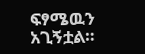ፍፃሜዉን አጊኝቷል።